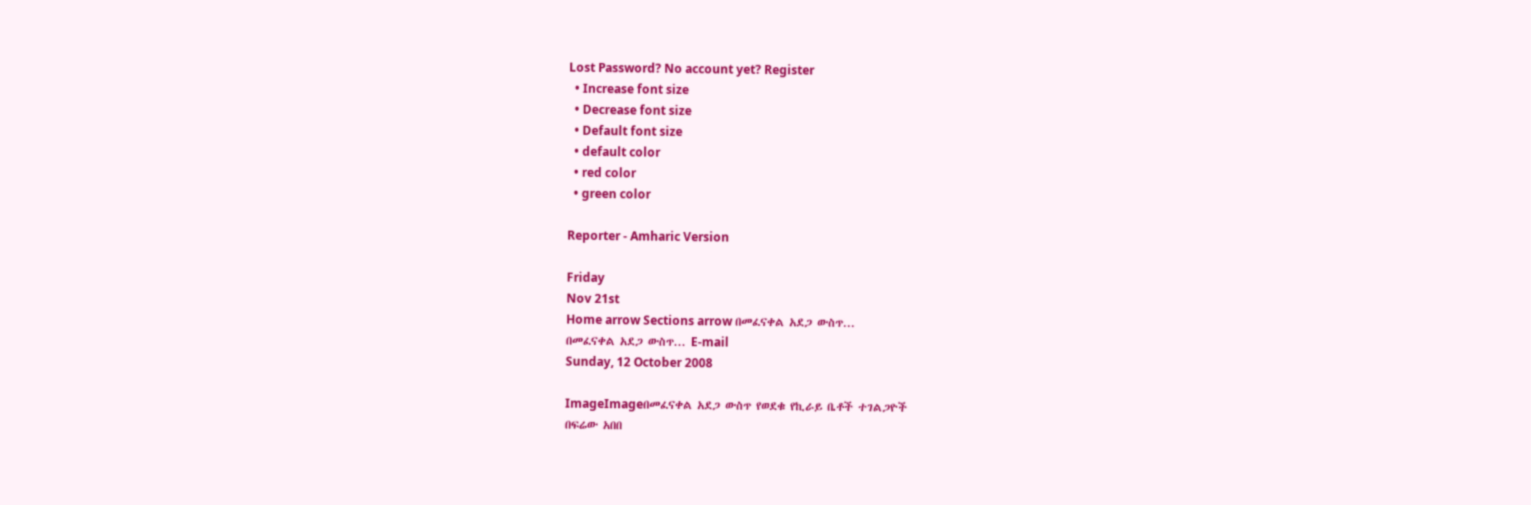Lost Password? No account yet? Register
  • Increase font size
  • Decrease font size
  • Default font size
  • default color
  • red color
  • green color

Reporter - Amharic Version

Friday
Nov 21st
Home arrow Sections arrow በመፈናቀል አደጋ ውስጥ...
በመፈናቀል አደጋ ውስጥ... E-mail
Sunday, 12 October 2008

ImageImageበመፈናቀል አደጋ ውስጥ የወደቁ የኪራይ ቤቶች ተገልጋዮች
በፍሬው አበበ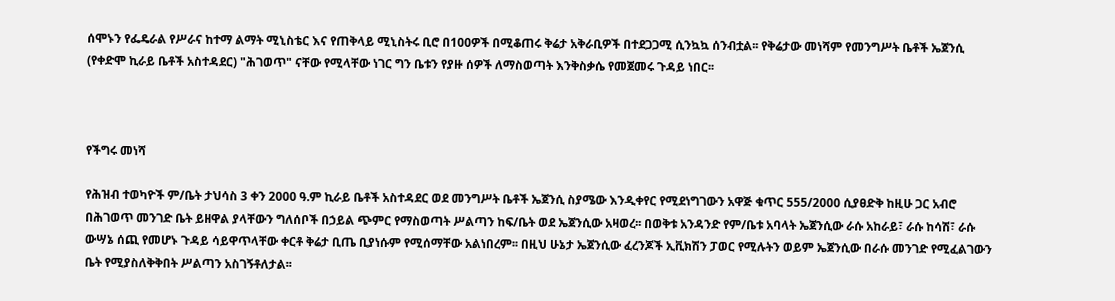ሰሞኑን የፌዴራል የሥራና ከተማ ልማት ሚኒስቴር እና የጠቅላይ ሚኒስትሩ ቢሮ በ100ዎች በሚቆጠሩ ቅሬታ አቅራቢዎች በተደጋጋሚ ሲንኳኳ ሰንብቷል፡፡ የቅሬታው መነሻም የመንግሥት ቤቶች ኤጀንሲ (የቀድሞ ኪራይ ቤቶች አስተዳደር) "ሕገወጥ" ናቸው የሚላቸው ነገር ግን ቤቱን የያዙ ሰዎች ለማስወጣት እንቅስቃሴ የመጀመሩ ጉዳይ ነበር፡፡



የችግሩ መነሻ

የሕዝብ ተወካዮች ም/ቤት ታህሳስ 3 ቀን 2000 ዓ.ም ኪራይ ቤቶች አስተዳደር ወደ መንግሥት ቤቶች ኤጀንሲ ስያሜው እንዲቀየር የሚደነግገውን አዋጅ ቁጥር 555/2000 ሲያፀድቅ ከዚሁ ጋር አብሮ በሕገወጥ መንገድ ቤት ይዘዋል ያላቸውን ግለሰቦች በኃይል ጭምር የማስወጣት ሥልጣን ከፍ/ቤት ወደ ኤጀንሲው አዛወረ፡፡ በወቅቱ አንዳንድ የም/ቤቱ አባላት ኤጀንሲው ራሱ አከራይ፣ ራሱ ከሳሽ፣ ራሱ ውሣኔ ሰጪ የመሆኑ ጉዳይ ሳይዋጥላቸው ቀርቶ ቅሬታ ቢጤ ቢያነሱም የሚሰማቸው አልነበረም፡፡ በዚህ ሁኔታ ኤጀንሲው ፈረንጆች ኢቪክሽን ፓወር የሚሉትን ወይም ኤጀንሲው በራሱ መንገድ የሚፈልገውን ቤት የሚያስለቅቅበት ሥልጣን አስገኝቶለታል፡፡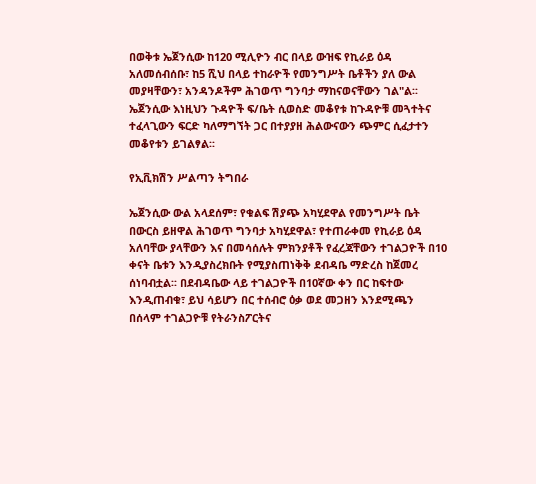በወቅቱ ኤጀንሲው ከ120 ሚሊዮን ብር በላይ ውዝፍ የኪራይ ዕዳ አለመሰብሰቡ፣ ከ5 ሺህ በላይ ተከራዮች የመንግሥት ቤቶችን ያለ ውል መያዛቸውን፣ አንዳንዶችም ሕገወጥ ግንባታ ማከናወናቸውን ገል"ል፡፡ ኤጀንሲው እነዚህን ጉዳዮች ፍ/ቤት ሲወስድ መቆየቱ ከጉዳዮቹ መጓተትና ተፈላጊውን ፍርድ ካለማግኘት ጋር በተያያዘ ሕልውናውን ጭምር ሲፈታተን መቆየቱን ይገልፃል፡፡

የኢቪክሽን ሥልጣን ትግበራ

ኤጀንሲው ውል አላደሰም፣ የቁልፍ ሽያጭ አካሂደዋል የመንግሥት ቤት በውርስ ይዘዋል ሕገወጥ ግንባታ አካሂደዋል፣ የተጠራቀመ የኪራይ ዕዳ አለባቸው ያላቸውን እና በመሳሰሉት ምክንያቶች የፈረጃቸውን ተገልጋዮች በ10 ቀናት ቤቱን እንዲያስረክቡት የሚያስጠነቅቅ ደብዳቤ ማድረስ ከጀመረ ሰነባብቷል፡፡ በደብዳቤው ላይ ተገልጋዮች በ10ኛው ቀን በር ከፍተው እንዲጠብቁ፣ ይህ ሳይሆን በር ተሰብሮ ዕቃ ወደ መጋዘን እንደሚጫን በሰላም ተገልጋዮቹ የትራንስፖርትና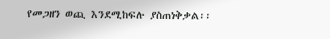የመጋዘን ወጪ እንደሚከፍሉ ያስጠነቅቃል፡፡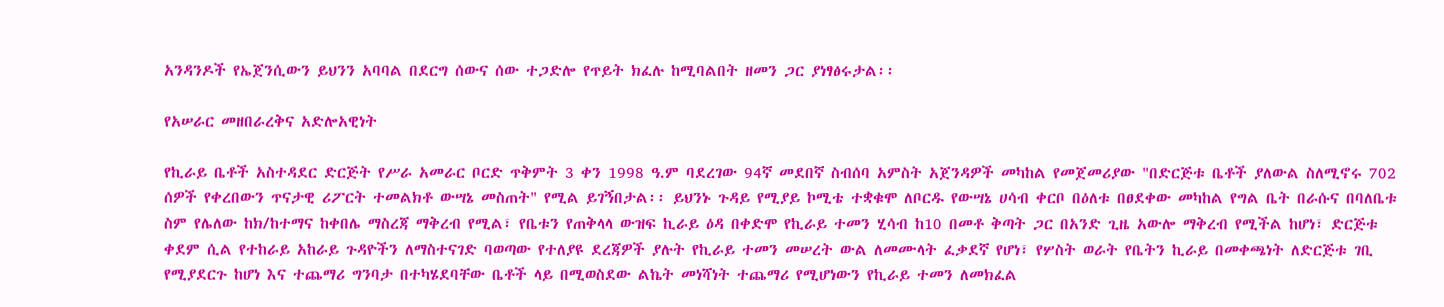አንዳንዶች የኤጀንሲውን ይህንን አባባል በደርግ ሰውና ሰው ተጋድሎ የጥይት ክፈሉ ከሚባልበት ዘመን ጋር ያነፃፅሩታል፡፡

የአሠራር መዘበራረቅና አድሎአዊነት

የኪራይ ቤቶች አስተዳደር ድርጅት የሥራ አመራር ቦርድ ጥቅምት 3 ቀን 1998 ዓ.ም ባደረገው 94ኛ መደበኛ ስብሰባ አምስት አጀንዳዎች መካከል የመጀመሪያው "በድርጅቱ ቤቶች ያለውል ስለሚኖሩ 702 ሰዎች የቀረበውን ጥናታዊ ሪፖርት ተመልክቶ ውሣኔ መስጠት" የሚል ይገኝበታል፡፡ ይህንኑ ጉዳይ የሚያይ ኮሚቴ ተቋቁሞ ለቦርዱ የውሣኔ ሀሳብ ቀርቦ በዕለቱ በፀደቀው መካከል የግል ቤት በራሱና በባለቤቱ ስም የሌለው ከክ/ከተማና ከቀበሌ ማስረጃ ማቅረብ የሚል፣ የቤቱን የጠቅላላ ውዝፍ ኪራይ ዕዳ በቀድሞ የኪራይ ተመን ሂሳብ ከ10 በመቶ ቅጣት ጋር በአንድ ጊዜ አውሎ ማቅረብ የሚችል ከሆነ፣ ድርጅቱ ቀደም ሲል የተከራይ አከራይ ጉዳዮችን ለማስተናገድ ባወጣው የተለያዩ ደረጃዎች ያሉት የኪራይ ተመን መሠረት ውል ለመሙላት ፈቃደኛ የሆነ፣ የሦስት ወራት የቤትን ኪራይ በመቀጫነት ለድርጅቱ ገቢ የሚያደርጉ ከሆነ እና ተጨማሪ ግንባታ በተካሄደባቸው ቤቶች ላይ በሚወስደው ልኬት መነሻነት ተጨማሪ የሚሆነውን የኪራይ ተመን ለመክፈል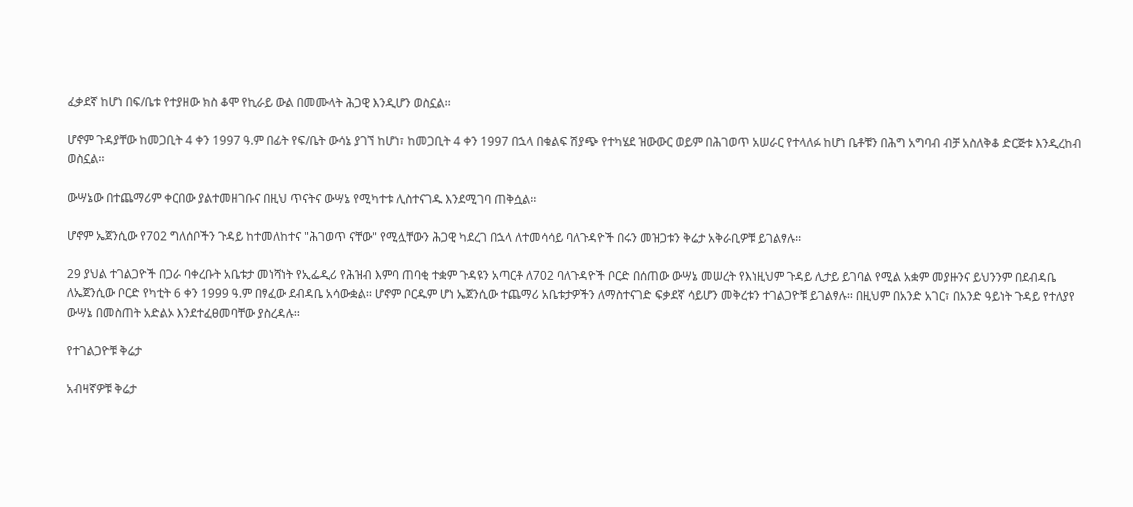ፈቃደኛ ከሆነ በፍ/ቤቱ የተያዘው ክስ ቆሞ የኪራይ ውል በመሙላት ሕጋዊ እንዲሆን ወስኗል፡፡

ሆኖም ጉዳያቸው ከመጋቢት 4 ቀን 1997 ዓ.ም በፊት የፍ/ቤት ውሳኔ ያገኘ ከሆነ፣ ከመጋቢት 4 ቀን 1997 በኋላ በቁልፍ ሽያጭ የተካሄደ ዝውውር ወይም በሕገወጥ አሠራር የተላለፉ ከሆነ ቤቶቹን በሕግ አግባብ ብቻ አስለቅቆ ድርጅቱ እንዲረከብ ወስኗል፡፡

ውሣኔው በተጨማሪም ቀርበው ያልተመዘገቡና በዚህ ጥናትና ውሣኔ የሚካተቱ ሊስተናገዱ እንደሚገባ ጠቅሷል፡፡

ሆኖም ኤጀንሲው የ702 ግለሰቦችን ጉዳይ ከተመለከተና "ሕገወጥ ናቸው" የሚሏቸውን ሕጋዊ ካደረገ በኋላ ለተመሳሳይ ባለጉዳዮች በሩን መዝጋቱን ቅሬታ አቅራቢዎቹ ይገልፃሉ፡፡

29 ያህል ተገልጋዮች በጋራ ባቀረቡት አቤቱታ መነሻነት የኢፌዲሪ የሕዝብ እምባ ጠባቂ ተቋም ጉዳዩን አጣርቶ ለ702 ባለጉዳዮች ቦርድ በሰጠው ውሣኔ መሠረት የእነዚህም ጉዳይ ሊታይ ይገባል የሚል አቋም መያዙንና ይህንንም በደብዳቤ ለኤጀንሲው ቦርድ የካቲት 6 ቀን 1999 ዓ.ም በፃፈው ደብዳቤ አሳውቋል፡፡ ሆኖም ቦርዱም ሆነ ኤጀንሲው ተጨማሪ አቤቱታዎችን ለማስተናገድ ፍቃደኛ ሳይሆን መቅረቱን ተገልጋዮቹ ይገልፃሉ፡፡ በዚህም በአንድ አገር፣ በአንድ ዓይነት ጉዳይ የተለያየ ውሣኔ በመስጠት አድልኦ እንደተፈፀመባቸው ያስረዳሉ፡፡

የተገልጋዮቹ ቅሬታ

አብዛኛዎቹ ቅሬታ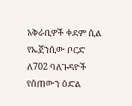አቅራቢዎች ቀደም ሲል የኤጀንሲው ቦርድ ለ702 ባለጉዳዮች የሰጠውን ዕድል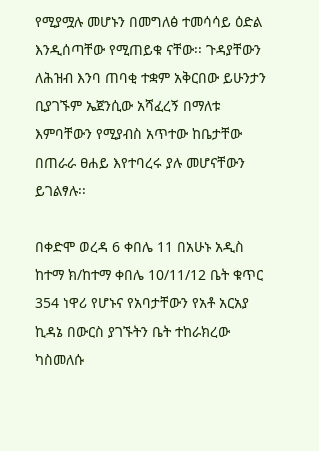የሚያሟሉ መሆኑን በመግለፅ ተመሳሳይ ዕድል እንዲሰጣቸው የሚጠይቁ ናቸው፡፡ ጉዳያቸውን ለሕዝብ እንባ ጠባቂ ተቋም አቅርበው ይሁንታን ቢያገኙም ኤጀንሲው አሻፈረኝ በማለቱ እምባቸውን የሚያብስ አጥተው ከቤታቸው በጠራራ ፀሐይ እየተባረሩ ያሉ መሆናቸውን ይገልፃሉ፡፡

በቀድሞ ወረዳ 6 ቀበሌ 11 በአሁኑ አዲስ ከተማ ክ/ከተማ ቀበሌ 10/11/12 ቤት ቁጥር 354 ነዋሪ የሆኑና የአባታቸውን የአቶ አርአያ ኪዳኔ በውርስ ያገኙትን ቤት ተከራክረው ካስመለሱ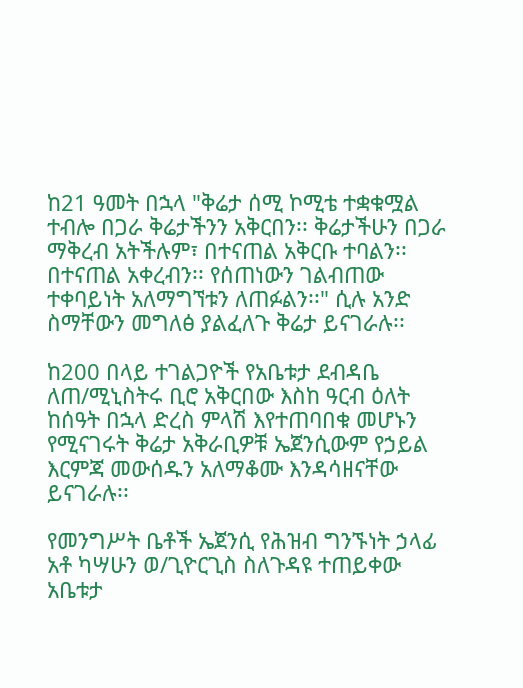ከ21 ዓመት በኋላ "ቅሬታ ሰሚ ኮሚቴ ተቋቁሟል ተብሎ በጋራ ቅሬታችንን አቅርበን፡፡ ቅሬታችሁን በጋራ ማቅረብ አትችሉም፣ በተናጠል አቅርቡ ተባልን፡፡ በተናጠል አቀረብን፡፡ የሰጠነውን ገልብጠው ተቀባይነት አለማግኘቱን ለጠፉልን፡፡" ሲሉ አንድ ስማቸውን መግለፅ ያልፈለጉ ቅሬታ ይናገራሉ፡፡

ከ200 በላይ ተገልጋዮች የአቤቱታ ደብዳቤ ለጠ/ሚኒስትሩ ቢሮ አቅርበው እስከ ዓርብ ዕለት ከሰዓት በኋላ ድረስ ምላሽ እየተጠባበቁ መሆኑን የሚናገሩት ቅሬታ አቅራቢዎቹ ኤጀንሲውም የኃይል እርምጃ መውሰዱን አለማቆሙ እንዳሳዘናቸው ይናገራሉ፡፡

የመንግሥት ቤቶች ኤጀንሲ የሕዝብ ግንኙነት ኃላፊ አቶ ካሣሁን ወ/ጊዮርጊስ ስለጉዳዩ ተጠይቀው አቤቱታ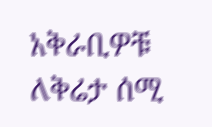አቅራቢዎቹ ለቅሬታ ሰሚ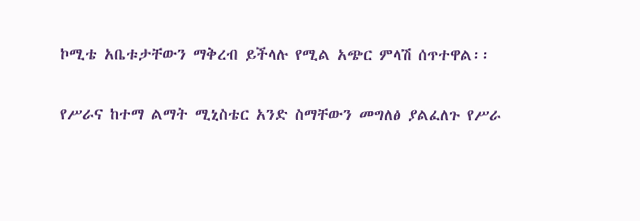ኮሚቴ አቤቱታቸውን ማቅረብ ይችላሉ የሚል አጭር ምላሽ ሰጥተዋል፡፡

የሥራና ከተማ ልማት ሚኒስቴር አንድ ስማቸውን መግለፅ ያልፈለጉ የሥራ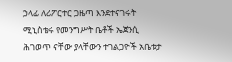ኃላፊ ለሪፖርተር ጋዜጣ እንደተናገሩት ሚኒስቴሩ የመንግሥት ቤቶች ኤጀንሲ ሕገወጥ ናቸው ያላቸውን ተገልጋዮች አቤቱታ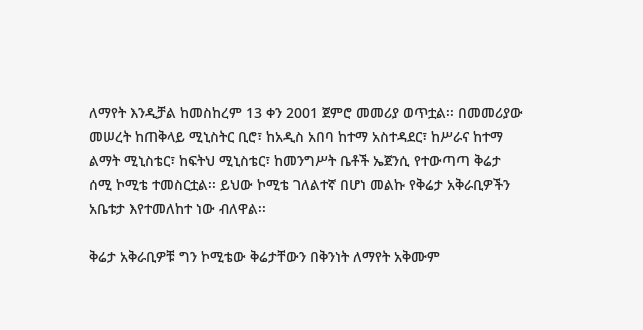ለማየት እንዲቻል ከመስከረም 13 ቀን 2001 ጀምሮ መመሪያ ወጥቷል፡፡ በመመሪያው መሠረት ከጠቅላይ ሚኒስትር ቢሮ፣ ከአዲስ አበባ ከተማ አስተዳደር፣ ከሥራና ከተማ ልማት ሚኒስቴር፣ ከፍትህ ሚኒስቴር፣ ከመንግሥት ቤቶች ኤጀንሲ የተውጣጣ ቅሬታ ሰሚ ኮሚቴ ተመስርቷል፡፡ ይህው ኮሚቴ ገለልተኛ በሆነ መልኩ የቅሬታ አቅራቢዎችን አቤቱታ እየተመለከተ ነው ብለዋል፡፡

ቅሬታ አቅራቢዎቹ ግን ኮሚቴው ቅሬታቸውን በቅንነት ለማየት አቅሙም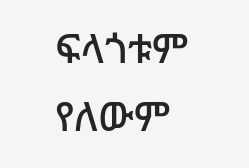ፍላጎቱም የለውም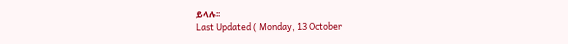ይላሉ፡፡
Last Updated ( Monday, 13 October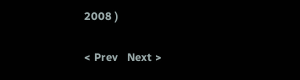2008 )

< Prev   Next >